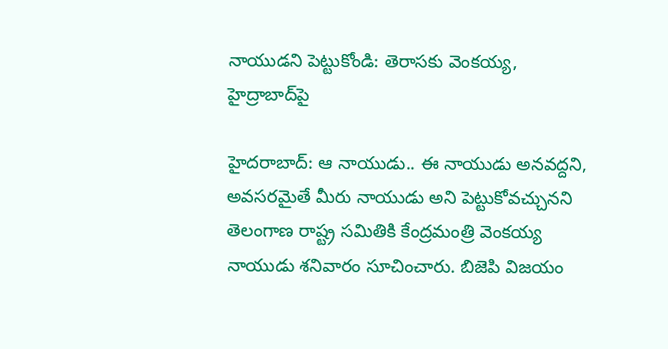నాయుడని పెట్టుకోండి: తెరాసకు వెంకయ్య, హైద్రాబాద్‌పై

హైదరాబాద్: ఆ నాయుడు.. ఈ నాయుడు అనవద్దని, అవసరమైతే మీరు నాయుడు అని పెట్టుకోవచ్చునని తెలంగాణ రాష్ట్ర సమితికి కేంద్రమంత్రి వెంకయ్య నాయుడు శనివారం సూచించారు. బిజెపి విజయం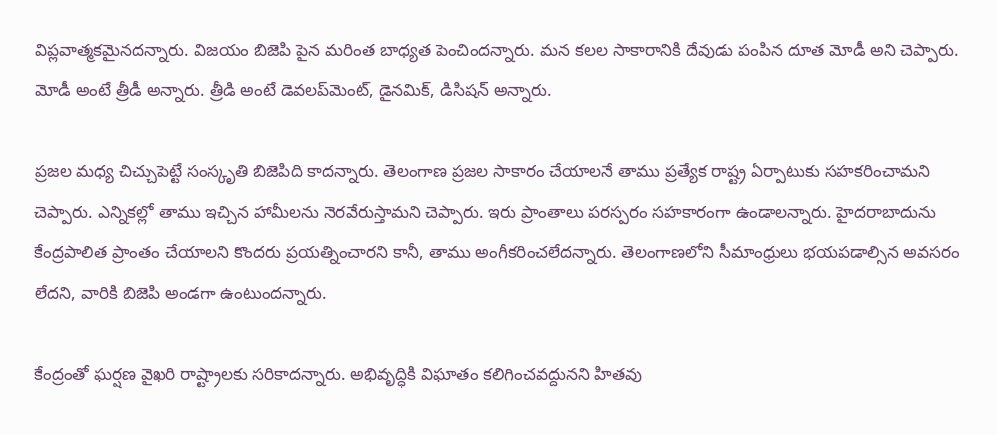విప్లవాత్మకమైనదన్నారు. విజయం బిజెపి పైన మరింత బాధ్యత పెంచిందన్నారు. మన కలల సాకారానికి దేవుడు పంపిన దూత మోడీ అని చెప్పారు. మోడీ అంటే త్రీడీ అన్నారు. త్రీడి అంటే డెవలప్‌మెంట్, డైనమిక్, డిసిషన్ అన్నారు.

ప్రజల మధ్య చిచ్చుపెట్టే సంస్కృతి బిజెపిది కాదన్నారు. తెలంగాణ ప్రజల సాకారం చేయాలనే తాము ప్రత్యేక రాష్ట్ర ఏర్పాటుకు సహకరించామని చెప్పారు. ఎన్నికల్లో తాము ఇచ్చిన హామీలను నెరవేరుస్తామని చెప్పారు. ఇరు ప్రాంతాలు పరస్పరం సహకారంగా ఉండాలన్నారు. హైదరాబాదును కేంద్రపాలిత ప్రాంతం చేయాలని కొందరు ప్రయత్నించారని కానీ, తాము అంగీకరించలేదన్నారు. తెలంగాణలోని సీమాంధ్రులు భయపడాల్సిన అవసరం లేదని, వారికి బిజెపి అండగా ఉంటుందన్నారు.

కేంద్రంతో ఘర్షణ వైఖరి రాష్ట్రాలకు సరికాదన్నారు. అభివృద్ధికి విఘాతం కలిగించవద్దునని హితవు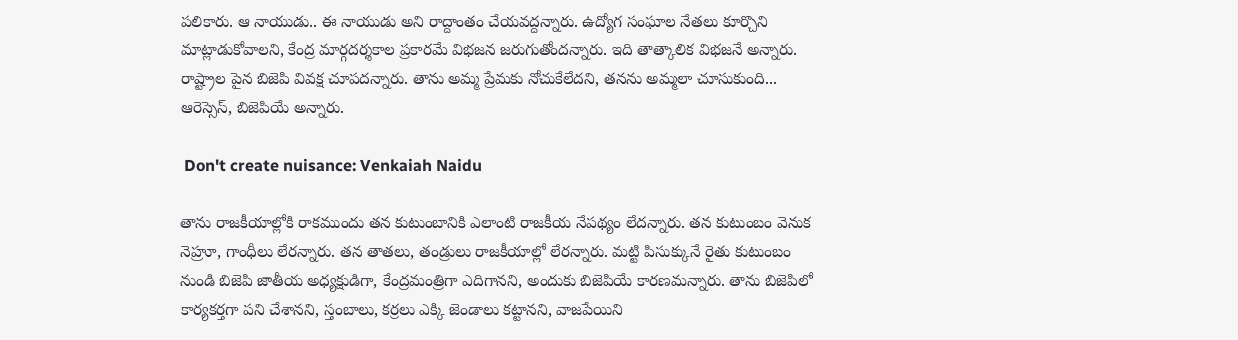పలికారు. ఆ నాయుడు.. ఈ నాయుడు అని రాద్దాంతం చేయవద్దన్నారు. ఉద్యోగ సంఘాల నేతలు కూర్చొని మాట్లాడుకోవాలని, కేంద్ర మార్గదర్శకాల ప్రకారమే విభజన జరుగుతోందన్నారు. ఇది తాత్కాలిక విభజనే అన్నారు. రాష్ట్రాల పైన బిజెపి వివక్ష చూపదన్నారు. తాను అమ్మ ప్రేమకు నోచుకేలేదని, తనను అమ్మలా చూసుకుంది... ఆరెస్సెస్, బిజెపియే అన్నారు.

 Don't create nuisance: Venkaiah Naidu

తాను రాజకీయాల్లోకి రాకముందు తన కుటుంబానికి ఎలాంటి రాజకీయ నేపథ్యం లేదన్నారు. తన కుటుంబం వెనుక నెహ్రూ, గాంధీలు లేరన్నారు. తన తాతలు, తండ్రులు రాజకీయాల్లో లేరన్నారు. మట్టి పిసుక్కునే రైతు కుటుంబం నుండి బిజెపి జాతీయ అధ్యక్షుడిగా, కేంద్రమంత్రిగా ఎదిగానని, అందుకు బిజెపియే కారణమన్నారు. తాను బిజెపిలో కార్యకర్తగా పని చేశానని, స్తంబాలు, కర్రలు ఎక్కి జెండాలు కట్టానని, వాజపేయిని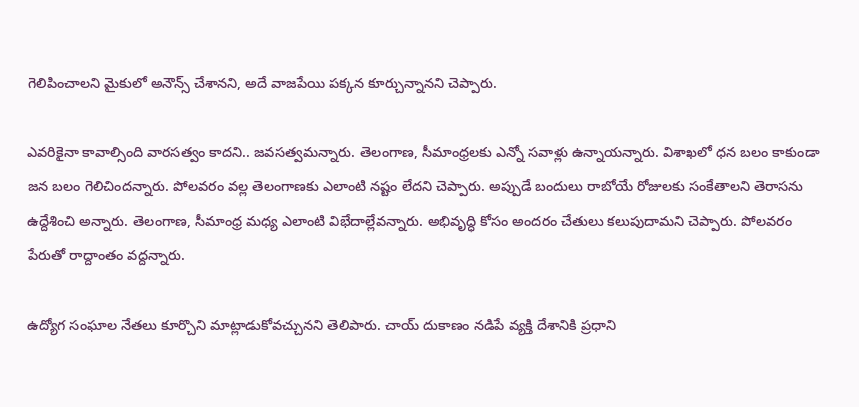గెలిపించాలని మైకులో అనౌన్స్ చేశానని, అదే వాజపేయి పక్కన కూర్చున్నానని చెప్పారు.

ఎవరికైనా కావాల్సింది వారసత్వం కాదని.. జవసత్వమన్నారు. తెలంగాణ, సీమాంధ్రలకు ఎన్నో సవాళ్లు ఉన్నాయన్నారు. విశాఖలో ధన బలం కాకుండా జన బలం గెలిచిందన్నారు. పోలవరం వల్ల తెలంగాణకు ఎలాంటి నష్టం లేదని చెప్పారు. అప్పుడే బందులు రాబోయే రోజులకు సంకేతాలని తెరాసను ఉద్దేశించి అన్నారు. తెలంగాణ, సీమాంధ్ర మధ్య ఎలాంటి విభేదాల్లేవన్నారు. అభివృద్ధి కోసం అందరం చేతులు కలుపుదామని చెప్పారు. పోలవరం పేరుతో రాద్దాంతం వద్దన్నారు.

ఉద్యోగ సంఘాల నేతలు కూర్చొని మాట్లాడుకోవచ్చునని తెలిపారు. చాయ్ దుకాణం నడిపే వ్యక్తి దేశానికి ప్రధాని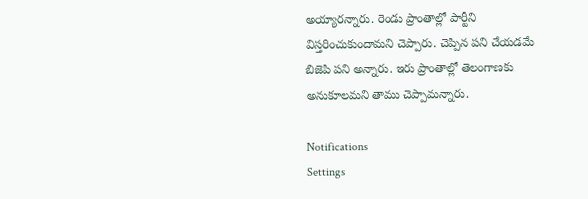అయ్యారన్నారు. రెండు ప్రాంతాల్లో పార్టీని విస్తరించుకుందామని చెప్పారు. చెప్పిన పని చేయడమే బిజెపి పని అన్నారు. ఇరు ప్రాంతాల్లో తెలంగాణకు అనుకూలమని తాము చెప్పామన్నారు.

Notifications
Settings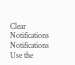Clear Notifications
Notifications
Use the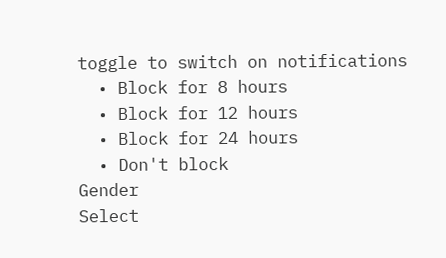toggle to switch on notifications
  • Block for 8 hours
  • Block for 12 hours
  • Block for 24 hours
  • Don't block
Gender
Select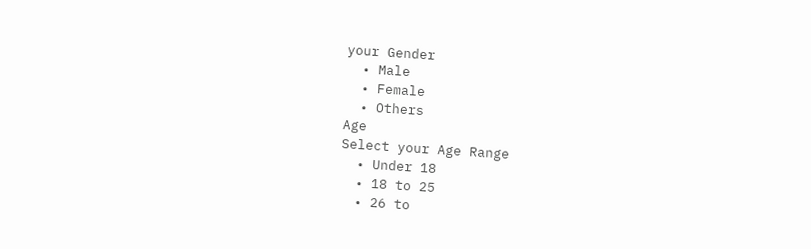your Gender
  • Male
  • Female
  • Others
Age
Select your Age Range
  • Under 18
  • 18 to 25
  • 26 to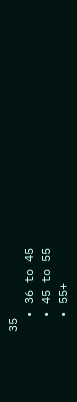35
  • 36 to 45
  • 45 to 55
  • 55+